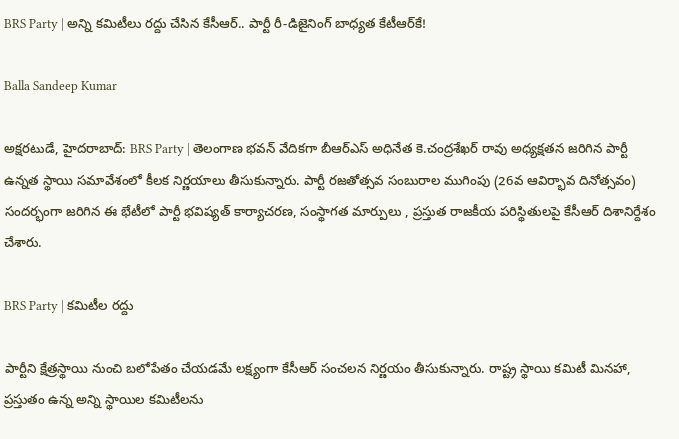BRS Party | అన్ని కమిటీలు రద్దు చేసిన కేసీఆర్.. పార్టీ రీ-డిజైనింగ్ బాధ్యత కేటీఆర్‌కే!

Balla Sandeep Kumar

అక్షరటుడే, హైదరాబాద్: BRS Party | తెలంగాణ భవన్ వేదికగా బీఆర్‌ఎస్ అధినేత కె.చంద్రశేఖర్ రావు అధ్యక్షతన జరిగిన పార్టీ ఉన్నత స్థాయి సమావేశంలో కీలక నిర్ణయాలు తీసుకున్నారు. పార్టీ రజతోత్సవ సంబురాల ముగింపు (26వ ఆవిర్భావ దినోత్సవం) సందర్భంగా జరిగిన ఈ భేటీలో పార్టీ భవిష్యత్ కార్యాచరణ, సంస్థాగత మార్పులు , ప్రస్తుత రాజకీయ పరిస్థితులపై కేసీఆర్ దిశానిర్దేశం చేశారు.

BRS Party | కమిటీల రద్దు

పార్టీని క్షేత్రస్థాయి నుంచి బలోపేతం చేయడమే లక్ష్యంగా కేసీఆర్ సంచలన నిర్ణయం తీసుకున్నారు. రాష్ట్ర స్థాయి కమిటీ మినహా, ప్రస్తుతం ఉన్న అన్ని స్థాయిల కమిటీలను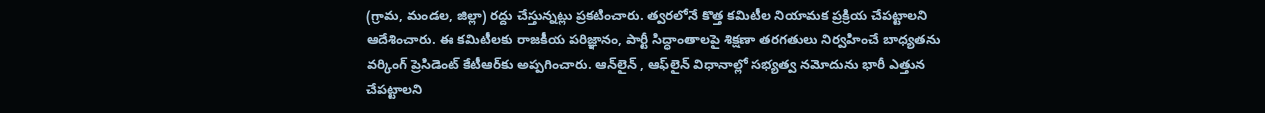(గ్రామ, మండల, జిల్లా) రద్దు చేస్తున్నట్లు ప్రకటించారు. త్వరలోనే కొత్త కమిటీల నియామక ప్రక్రియ చేపట్టాలని ఆదేశించారు. ఈ కమిటీలకు రాజకీయ పరిజ్ఞానం, పార్టీ సిద్ధాంతాలపై శిక్షణా తరగతులు నిర్వహించే బాధ్యతను వర్కింగ్ ప్రెసిడెంట్ కేటీఆర్‌కు అప్పగించారు. ఆన్‌లైన్ , ఆఫ్‌లైన్ విధానాల్లో సభ్యత్వ నమోదును భారీ ఎత్తున చేపట్టాలని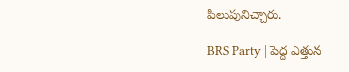పిలుపునిచ్చారు.

BRS Party | పెద్ద ఎత్తున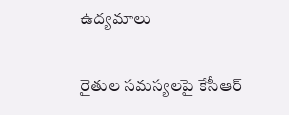ఉద్యమాలు

రైతుల సమస్యలపై కేసీఆర్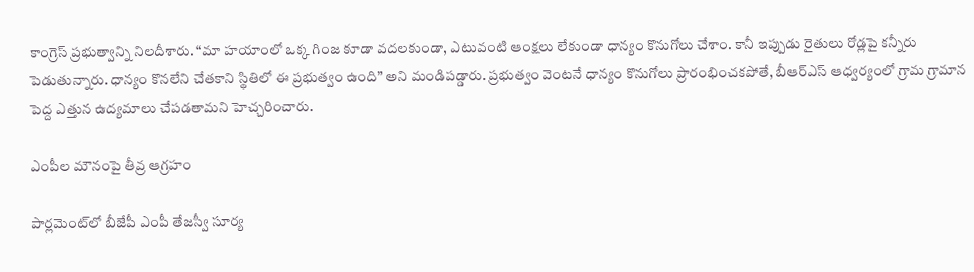కాంగ్రెస్ ప్రభుత్వాన్ని నిలదీశారు. “మా హయాంలో ఒక్క గింజ కూడా వదలకుండా, ఎటువంటి ఆంక్షలు లేకుండా ధాన్యం కొనుగోలు చేశాం. కానీ ఇప్పుడు రైతులు రోడ్లపై కన్నీరు పెడుతున్నారు. ధాన్యం కొనలేని చేతకాని స్థితిలో ఈ ప్రభుత్వం ఉంది” అని మండిపడ్డారు. ప్రభుత్వం వెంటనే ధాన్యం కొనుగోలు ప్రారంభించకపోతే, బీఆర్‌ఎస్ ఆధ్వర్యంలో గ్రామ గ్రామాన పెద్ద ఎత్తున ఉద్యమాలు చేపడతామని హెచ్చరించారు.

ఎంపీల మౌనంపై తీవ్ర ఆగ్రహం

పార్లమెంట్‌లో బీజేపీ ఎంపీ తేజస్వీ సూర్య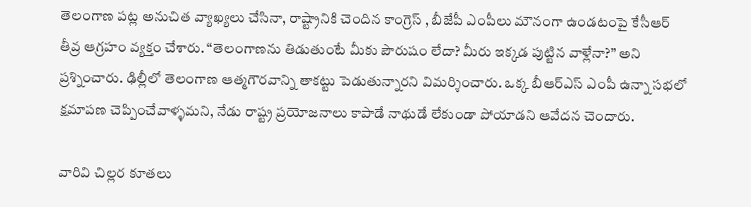తెలంగాణ పట్ల అనుచిత వ్యాఖ్యలు చేసినా, రాష్ట్రానికి చెందిన కాంగ్రెస్ , బీజేపీ ఎంపీలు మౌనంగా ఉండటంపై కేసీఆర్ తీవ్ర ఆగ్రహం వ్యక్తం చేశారు. “తెలంగాణను తిడుతుంటే మీకు పౌరుషం లేదా? మీరు ఇక్కడ పుట్టిన వాళ్లేనా?” అని ప్రశ్నించారు. ఢిల్లీలో తెలంగాణ ఆత్మగౌరవాన్ని తాకట్టు పెడుతున్నారని విమర్శించారు. ఒక్క బీఆర్‌ఎస్ ఎంపీ ఉన్నా సభలో క్షమాపణ చెప్పించేవాళ్ళమని, నేడు రాష్ట్ర ప్రయోజనాలు కాపాడే నాథుడే లేకుండా పోయాడని ఆవేదన చెందారు.

వారివి చిల్లర కూతలు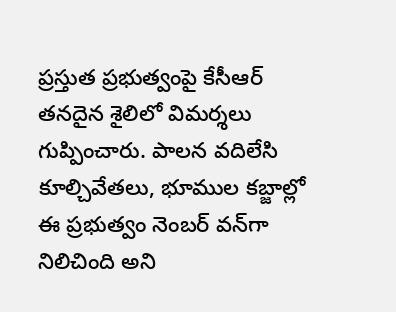ప్రస్తుత ప్రభుత్వంపై కేసీఆర్ తనదైన శైలిలో విమర్శలు గుప్పించారు. పాలన వదిలేసి కూల్చివేతలు, భూముల కబ్జాల్లో ఈ ప్రభుత్వం నెంబర్ వన్‌గా నిలిచింది అని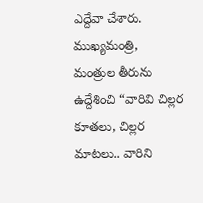ఎద్దేవా చేశారు. ముఖ్యమంత్రి, మంత్రుల తీరును ఉద్దేశించి “వారివి చిల్లర కూతలు, చిల్లర మాటలు.. వారిని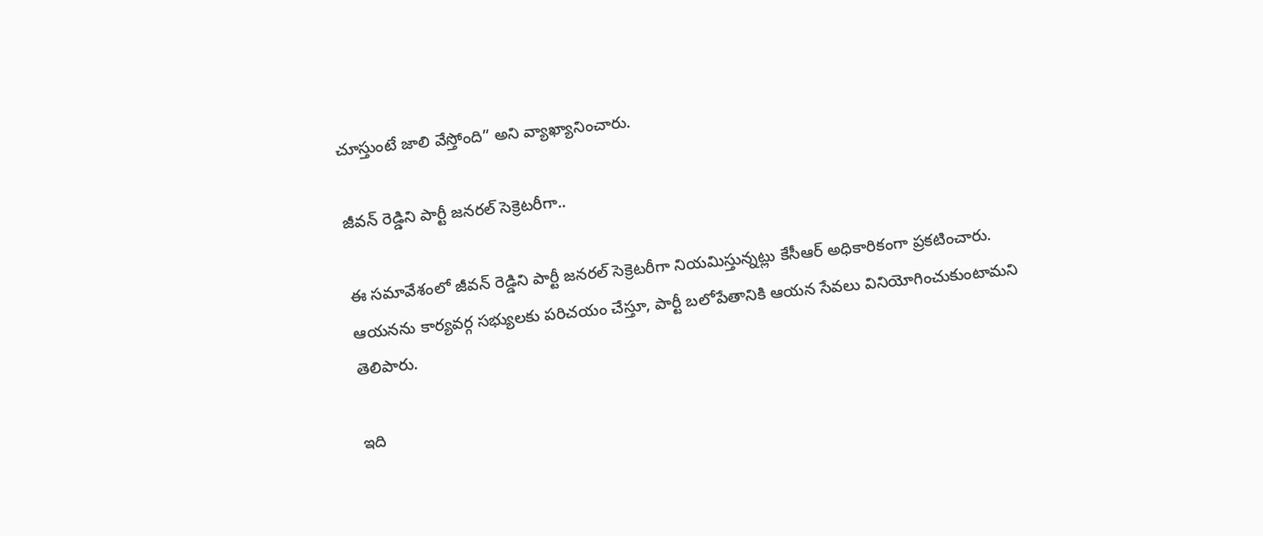చూస్తుంటే జాలి వేస్తోంది” అని వ్యాఖ్యానించారు.

జీవన్ రెడ్డిని పార్టీ జనరల్ సెక్రెటరీగా..

ఈ సమావేశంలో జీవన్ రెడ్డిని పార్టీ జనరల్ సెక్రెటరీగా నియమిస్తున్నట్లు కేసీఆర్ అధికారికంగా ప్రకటించారు. ఆయనను కార్యవర్గ సభ్యులకు పరిచయం చేస్తూ, పార్టీ బలోపేతానికి ఆయన సేవలు వినియోగించుకుంటామని తెలిపారు.

ఇది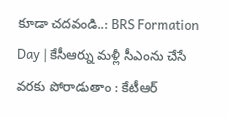కూడా చదవండి..: BRS Formation Day | కేసీఆర్ను మళ్లీ సీఎంను చేసే వరకు పోరాడుతాం : కేటీఆర్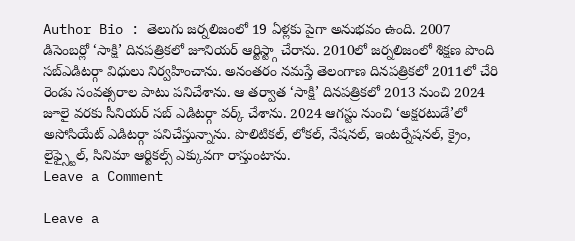Author Bio : తెలుగు జర్నలిజంలో 19 ఏళ్లకు పైగా అనుభవం ఉంది. 2007 డిసెంబర్లో ‘సాక్షి’ దినపత్రికలో జూనియర్ ఆర్టిస్ట్గా చేరాను. 2010లో జర్నలిజంలో శిక్షణ పొంది సబ్ఎడిటర్గా విధులు నిర్వహించాను. అనంతరం నమస్తే తెలంగాణ దినపత్రికలో 2011లో చేరి రెండు సంవత్సరాల పాటు పనిచేశాను. ఆ తర్వాత ‘సాక్షి’ దినపత్రికలో 2013 నుంచి 2024 జూలై వరకు సీనియర్ సబ్ ఎడిటర్గా వర్క్ చేశాను. 2024 ఆగస్టు నుంచి ‘అక్షరటుడే’లో అసోసియేట్ ఎడిటర్గా పనిచేస్తున్నాను. పొలిటికల్, లోకల్, నేషనల్, ఇంటర్నేషనల్, క్రైం, లైఫ్స్టైల్, సినిమా ఆర్టికల్స్ ఎక్కువగా రాస్తుంటాను.
Leave a Comment

Leave a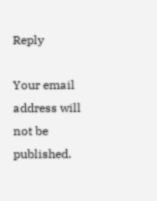Reply

Your email address will not be published.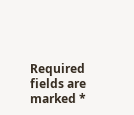Required fields are marked *